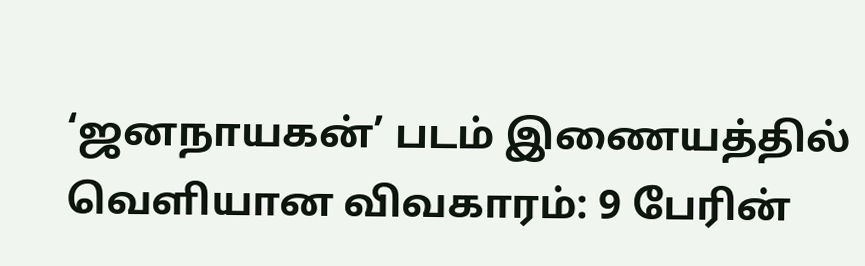‘ஜனநாயகன்’ படம் இணையத்தில் வெளியான விவகாரம்: 9 பேரின்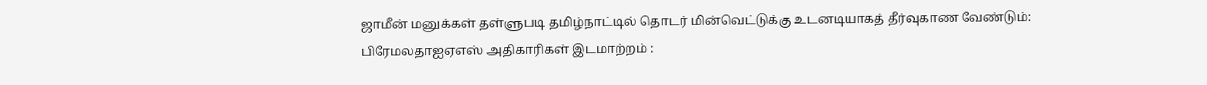ஜாமீன் மனுக்கள் தள்ளுபடி தமிழ்நாட்டில் தொடர் மின்வெட்டுக்கு உடனடியாகத் தீர்வுகாண வேண்டும்: பிரேமலதாஐஏஎஸ் அதிகாரிகள் இடமாற்றம் :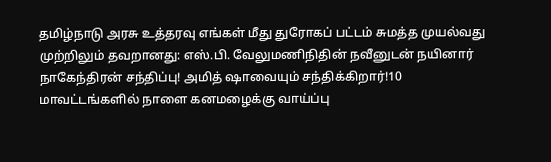தமிழ்நாடு அரசு உத்தரவு எங்கள் மீது துரோகப் பட்டம் சுமத்த முயல்வது முற்றிலும் தவறானது: எஸ்.பி. வேலுமணிநிதின் நவீனுடன் நயினார் நாகேந்திரன் சந்திப்பு! அமித் ஷாவையும் சந்திக்கிறார்!10 மாவட்டங்களில் நாளை கனமழைக்கு வாய்ப்பு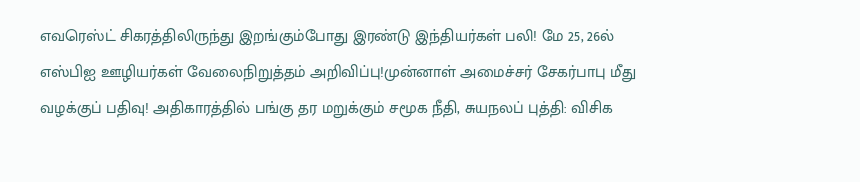எவரெஸ்ட் சிகரத்திலிருந்து இறங்கும்போது இரண்டு இந்தியர்கள் பலி! மே 25, 26ல் எஸ்பிஐ ஊழியர்கள் வேலைநிறுத்தம் அறிவிப்பு!முன்னாள் அமைச்சர் சேகர்பாபு மீது வழக்குப் பதிவு! அதிகாரத்தில் பங்கு தர மறுக்கும் சமூக நீதி, சுயநலப் புத்தி: விசிக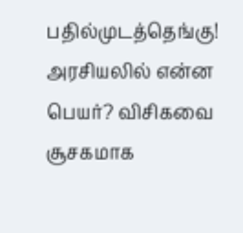பதில்முடத்தெங்கு! அரசியலில் என்ன பெயர்? விசிகவை சூசகமாக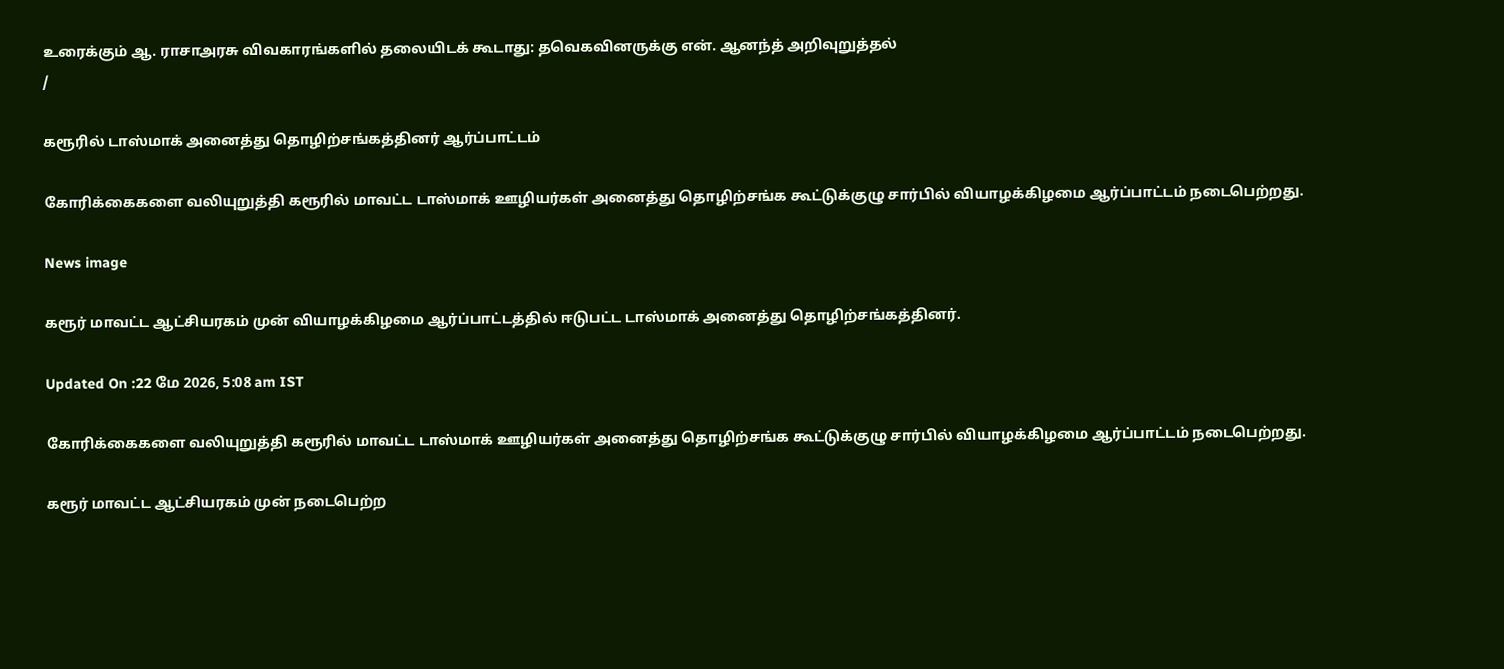உரைக்கும் ஆ. ராசாஅரசு விவகாரங்களில் தலையிடக் கூடாது: தவெகவினருக்கு என். ஆனந்த் அறிவுறுத்தல்
/

கரூரில் டாஸ்மாக் அனைத்து தொழிற்சங்கத்தினர் ஆர்ப்பாட்டம்

கோரிக்கைகளை வலியுறுத்தி கரூரில் மாவட்ட டாஸ்மாக் ஊழியர்கள் அனைத்து தொழிற்சங்க கூட்டுக்குழு சார்பில் வியாழக்கிழமை ஆர்ப்பாட்டம் நடைபெற்றது.

News image

கரூர் மாவட்ட ஆட்சியரகம் முன் வியாழக்கிழமை ஆர்ப்பாட்டத்தில் ஈடுபட்ட டாஸ்மாக் அனைத்து தொழிற்சங்கத்தினர்.

Updated On :22 மே 2026, 5:08 am IST

கோரிக்கைகளை வலியுறுத்தி கரூரில் மாவட்ட டாஸ்மாக் ஊழியர்கள் அனைத்து தொழிற்சங்க கூட்டுக்குழு சார்பில் வியாழக்கிழமை ஆர்ப்பாட்டம் நடைபெற்றது.

கரூர் மாவட்ட ஆட்சியரகம் முன் நடைபெற்ற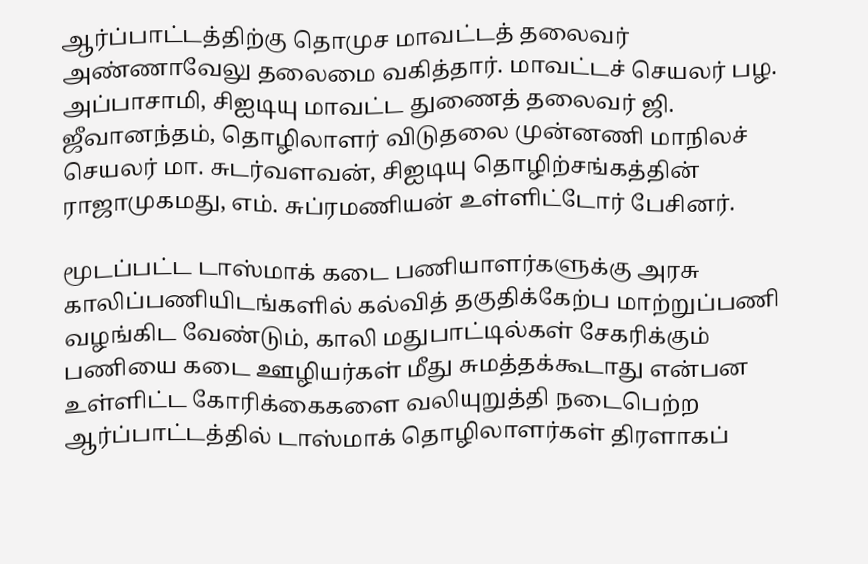ஆர்ப்பாட்டத்திற்கு தொமுச மாவட்டத் தலைவர் அண்ணாவேலு தலைமை வகித்தார். மாவட்டச் செயலர் பழ. அப்பாசாமி, சிஐடியு மாவட்ட துணைத் தலைவர் ஜி. ஜீவானந்தம், தொழிலாளர் விடுதலை முன்னணி மாநிலச் செயலர் மா. சுடர்வளவன், சிஐடியு தொழிற்சங்கத்தின் ராஜாமுகமது, எம். சுப்ரமணியன் உள்ளிட்டோர் பேசினர்.

மூடப்பட்ட டாஸ்மாக் கடை பணியாளர்களுக்கு அரசு காலிப்பணியிடங்களில் கல்வித் தகுதிக்கேற்ப மாற்றுப்பணி வழங்கிட வேண்டும், காலி மதுபாட்டில்கள் சேகரிக்கும் பணியை கடை ஊழியர்கள் மீது சுமத்தக்கூடாது என்பன உள்ளிட்ட கோரிக்கைகளை வலியுறுத்தி நடைபெற்ற ஆர்ப்பாட்டத்தில் டாஸ்மாக் தொழிலாளர்கள் திரளாகப்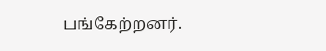பங்கேற்றனர்.